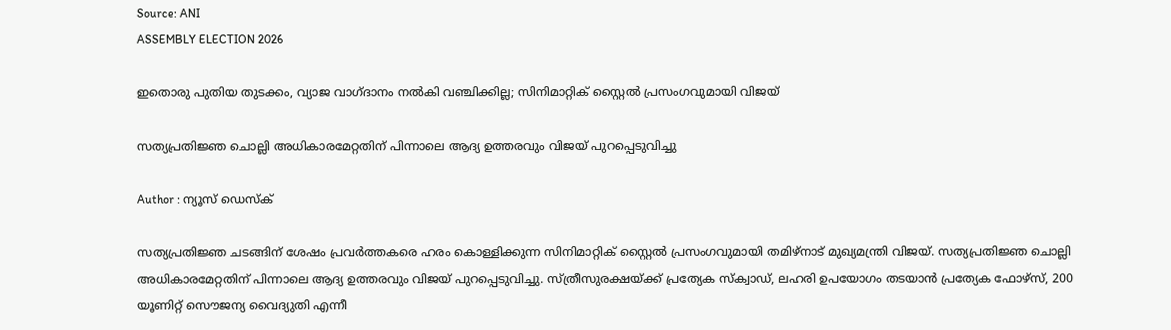Source: ANI
ASSEMBLY ELECTION 2026

ഇതൊരു പുതിയ തുടക്കം, വ്യാജ വാഗ്ദാനം നൽകി വഞ്ചിക്കില്ല; സിനിമാറ്റിക് സ്റ്റൈൽ പ്രസംഗവുമായി വിജയ്

സത്യപ്രതിജ്ഞ ചൊല്ലി അധികാരമേറ്റതിന് പിന്നാലെ ആദ്യ ഉത്തരവും വിജയ് പുറപ്പെടുവിച്ചു

Author : ന്യൂസ് ഡെസ്ക്

സത്യപ്രതിജ്ഞ ചടങ്ങിന് ശേഷം പ്രവർത്തകരെ ഹരം കൊള്ളിക്കുന്ന സിനിമാറ്റിക് സ്റ്റൈൽ പ്രസംഗവുമായി തമിഴ്നാട് മുഖ്യമന്ത്രി വിജയ്. സത്യപ്രതിജ്ഞ ചൊല്ലി അധികാരമേറ്റതിന് പിന്നാലെ ആദ്യ ഉത്തരവും വിജയ് പുറപ്പെടുവിച്ചു. സ്ത്രീസുരക്ഷയ്ക്ക് പ്രത്യേക സ്ക്വാഡ്, ലഹരി ഉപയോഗം തടയാൻ പ്രത്യേക ഫോഴ്സ്, 200 യൂണിറ്റ് സൌജന്യ വൈദ്യുതി എന്നീ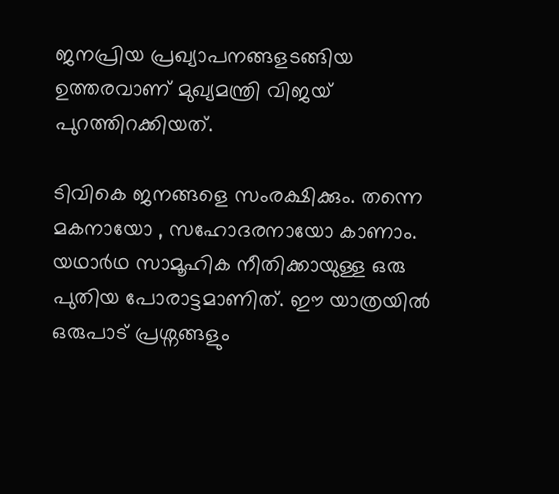ജനപ്രിയ പ്രഖ്യാപനങ്ങളടങ്ങിയ ഉത്തരവാണ് മുഖ്യമന്ത്രി വിജയ് പുറത്തിറക്കിയത്.

ടിവികെ ജനങ്ങളെ സംരക്ഷിക്കും. തന്നെ മകനായോ , സഹോദരനായോ കാണാം. യഥാർഥ സാമൂഹിക നീതിക്കായുള്ള ഒരു പുതിയ പോരാട്ടമാണിത്. ഈ യാത്രയിൽ ഒരുപാട് പ്രശ്നങ്ങളും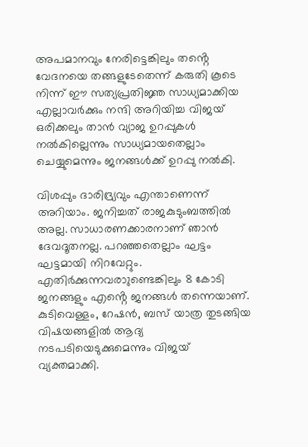അപമാനവും നേരിട്ടെങ്കിലും തൻ്റെ വേദനയെ തങ്ങളുടേതെന്ന് കരുതി കൂടെ നിന്ന് ഈ സത്യപ്രതിജ്ഞ സാധ്യമാക്കിയ എല്ലാവർക്കും നന്ദി അറിയിച്ച വിജയ് ഒരിക്കലും താൻ വ്യാജ ഉറപ്പുകൾ നൽകില്ലെന്നും സാധ്യമായതെല്ലാം ചെയ്യുമെന്നും ജനങ്ങൾക്ക് ഉറപ്പു നൽകി.

വിശപ്പും ദാരിദ്ര്യവും എന്താണെന്ന് അറിയാം. ജനിച്ചത് രാജകുടുംബത്തിൽ അല്ല. സാധാരണക്കാരനാണ് ഞാൻ ദേവദൂതനല്ല. പറഞ്ഞതെല്ലാം ഘട്ടം ഘട്ടമായി നിറവേറ്റും. എതിർക്കുന്നവരാുണ്ടെങ്കിലും 8 കോടി ജനങ്ങളും എൻ്റെ ജനങ്ങൾ തന്നെയാണ്. കുടിവെള്ളം, റേഷൻ, ബസ് യാത്ര തുടങ്ങിയ വിഷയങ്ങളിൽ ആദ്യ നടപടിയെടുക്കുമെന്നും വിജയ് വ്യക്തമാക്കി.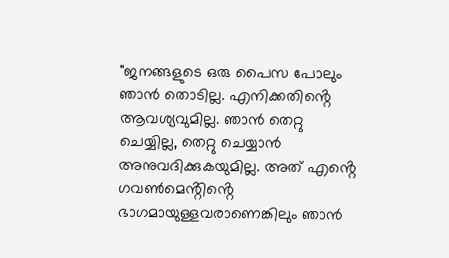"ജനങ്ങളുടെ ഒരു പൈസ പോലും ഞാൻ തൊടില്ല. എനിക്കതിൻ്റെ ആവശ്യവുമില്ല. ഞാൻ തെറ്റു ചെയ്യില്ല, തെറ്റു ചെയ്യാൻ അനുവദിക്കുകയുമില്ല. അത് എൻ്റെ ഗവൺമെൻ്റിൻ്റെ ഭാഗമായുള്ളവരാണെങ്കിലും ഞാൻ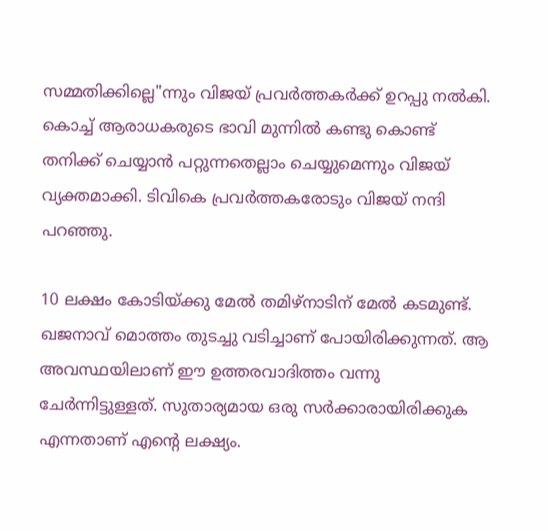സമ്മതിക്കില്ലെ"ന്നും വിജയ് പ്രവർത്തകർക്ക് ഉറപ്പു നൽകി. കൊച്ച് ആരാധകരുടെ ഭാവി മുന്നിൽ കണ്ടു കൊണ്ട് തനിക്ക് ചെയ്യാൻ പറ്റുന്നതെല്ലാം ചെയ്യുമെന്നും വിജയ് വ്യക്തമാക്കി. ടിവികെ പ്രവർത്തകരോടും വിജയ് നന്ദി പറഞ്ഞു.

10 ലക്ഷം കോടിയ്ക്കു മേൽ തമിഴ്നാടിന് മേൽ കടമുണ്ട്. ഖജനാവ് മൊത്തം തുടച്ചു വടിച്ചാണ് പോയിരിക്കുന്നത്. ആ അവസ്ഥയിലാണ് ഈ ഉത്തരവാദിത്തം വന്നു ചേർന്നിട്ടുള്ളത്. സുതാര്യമായ ഒരു സർക്കാരായിരിക്കുക എന്നതാണ് എൻ്റെ ലക്ഷ്യം.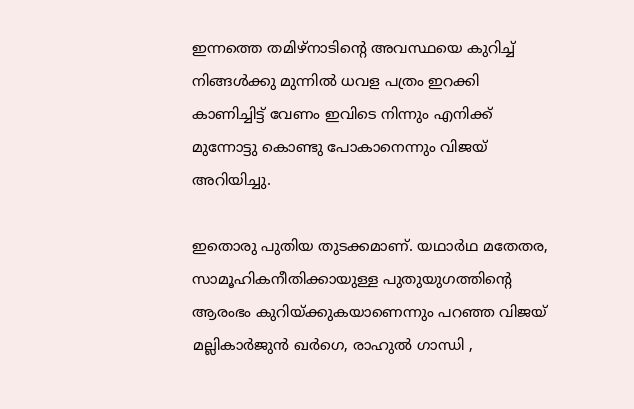ഇന്നത്തെ തമിഴ്നാടിൻ്റെ അവസ്ഥയെ കുറിച്ച് നിങ്ങൾക്കു മുന്നിൽ ധവള പത്രം ഇറക്കി കാണിച്ചിട്ട് വേണം ഇവിടെ നിന്നും എനിക്ക് മുന്നോട്ടു കൊണ്ടു പോകാനെന്നും വിജയ് അറിയിച്ചു.

ഇതൊരു പുതിയ തുടക്കമാണ്. യഥാർഥ മതേതര, സാമൂഹികനീതിക്കായുള്ള പുതുയുഗത്തിൻ്റെ ആരംഭം കുറിയ്ക്കുകയാണെന്നും പറഞ്ഞ വിജയ് മല്ലികാർജുൻ ഖർഗെ, രാഹുൽ ഗാന്ധി ,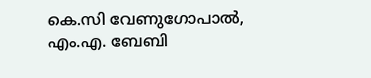കെ.സി വേണുഗോപാൽ, എം.എ. ബേബി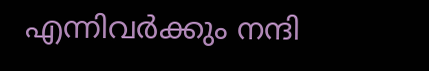എന്നിവർക്കും നന്ദി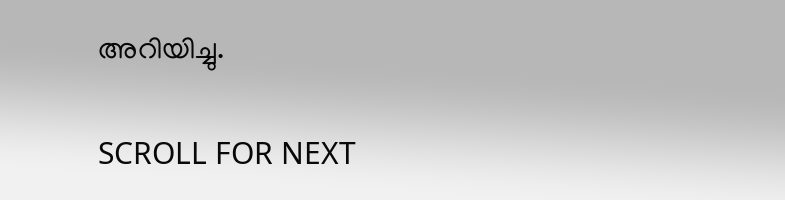അറിയിച്ചു.

SCROLL FOR NEXT